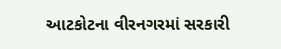આટકોટના વીરનગરમાં સરકારી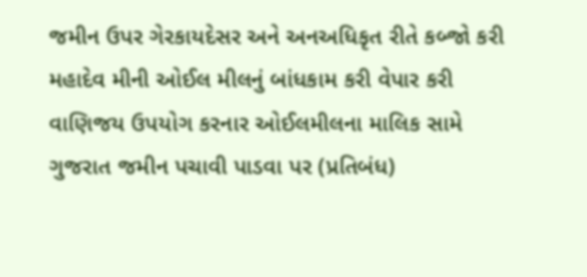જમીન ઉપર ગેરકાયદેસર અને અનઅધિકૃત રીતે કબ્જો કરી મહાદેવ મીની ઓઈલ મીલનું બાંધકામ કરી વેપાર કરી વાણિજય ઉપયોગ કરનાર ઓઈલમીલના માલિક સામે ગુજરાત જમીન પચાવી પાડવા પર (પ્રતિબંધ)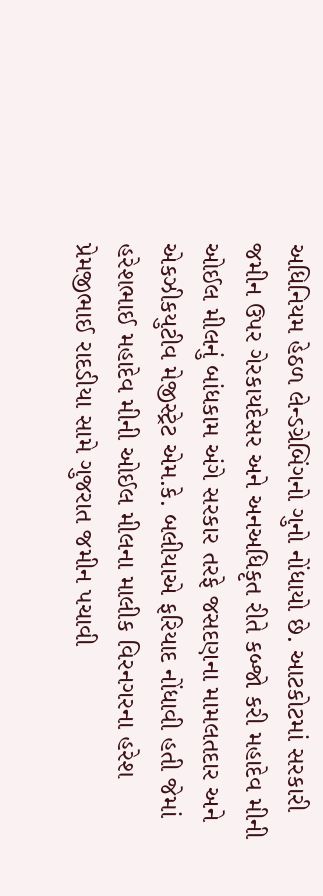અધિનિયમ હેઠળ લેન્ડગ્રેબિંગનો ગુનો નોંધાયો છે. આટકોટમાં સરકારી જમીન ઉપર ગેરકાયદેસર અને અનઅધિકૃત રીતે કબ્જો કરી મહાદેવ મીની ઓઈલ મીલનું બાંધકામ અંગે સરકાર તરફે જસદણના મામલતદાર અને એકઝીકયુટીવ મેજીસ્ટ્રેટ એમ.કે. બલીયાએ ફરિયાદ નોંધાવી હતી જેમાં હરેશભાઈ મહાદેવ મીની ઓઈલ મીલના માલીક વિરનગરના હરેશ પ્રેમજીભાઈ રાદડીયા સામે ગુજરાત જમીન પચાવી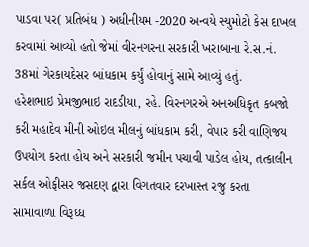પાડવા પર( પ્રતિબંધ ) અધીનીયમ -2020 અન્વયે સ્યુમોટો કેસ દાખલ કરવામાં આવ્યો હતો જેમાં વીરનગરના સરકારી ખરાબાના રે.સ.નં. 38માં ગેરકાયદેસર બાંધકામ કર્યું હોવાનું સામે આવ્યું હતું.
હરેશભાઇ પ્રેમજીભાઇ રાદડીયા, રહે. વિરનગરએ અનઅધિકૃત કબજો કરી મહાદેવ મીની ઓઇલ મીલનું બાંધકામ કરી, વેપાર કરી વાણિજય ઉપયોગ કરતા હોય અને સરકારી જમીન પચાવી પાડેલ હોય, તત્કાલીન સર્કલ ઓફીસર જસદણ દ્વારા વિગતવાર દરખાસ્ત રજુ કરતા સામાવાળા વિરૂધ્ધ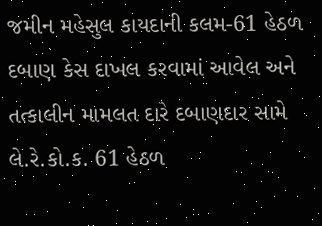જમીન મહેસુલ કાયદાની કલમ-61 હેઠળ દબાણ કેસ દાખલ કરવામાં આવેલ અને તત્કાલીન મામલત દારે દબાણદાર સામે લે.રે.કો.ક. 61 હેઠળ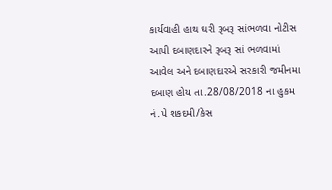કાર્યવાહી હાથ ઘરી રૂબરૂ સાંભળવા નોટીસ આપી દબાણદારને રૂબરૂ સાં ભળવામાં આવેલ અને દબાણદારએ સરકારી જમીનમા દબાણ હોય તા.28/08/2018 ના હુકમ નં.પે શકદમી/કેસ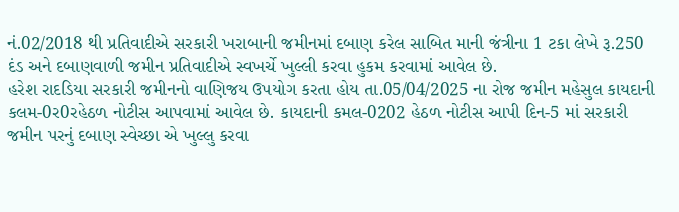નં.02/2018 થી પ્રતિવાદીએ સરકારી ખરાબાની જમીનમાં દબાણ કરેલ સાબિત માની જંત્રીના 1 ટકા લેખે રૂ.250 દંડ અને દબાણવાળી જમીન પ્રતિવાદીએ સ્વખર્ચે ખુલ્લી કરવા હુકમ કરવામાં આવેલ છે.
હરેશ રાદડિયા સરકારી જમીનનો વાણિજય ઉપયોગ કરતા હોય તા.05/04/2025 ના રોજ જમીન મહેસુલ કાયદાની કલમ-0ર0રહેઠળ નોટીસ આપવામાં આવેલ છે. કાયદાની કમલ-0202 હેઠળ નોટીસ આપી દિન-5 માં સરકારી જમીન પરનું દબાણ સ્વેચ્છા એ ખુલ્લુ કરવા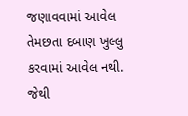જણાવવામાં આવેલ તેમછતા દબાણ ખુલ્લુ કરવામાં આવેલ નથી. જેથી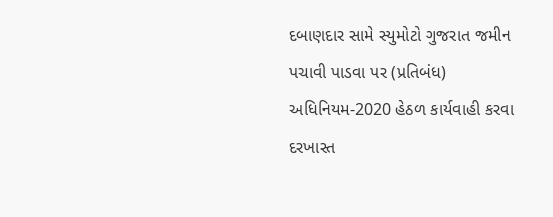દબાણદાર સામે સ્યુમોટો ગુજરાત જમીન પચાવી પાડવા પર (પ્રતિબંધ) અધિનિયમ-2020 હેઠળ કાર્યવાહી કરવા દરખાસ્ત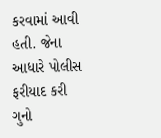કરવામાં આવી હતી. જેના આધારે પોલીસ ફરીયાદ કરી ગુનો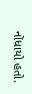નોંધાયો હતો.